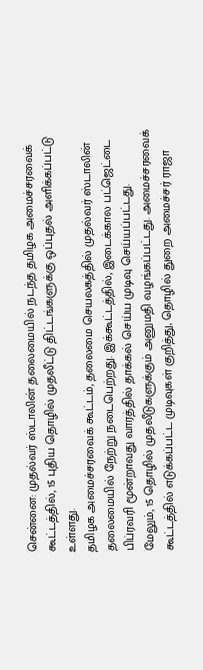சென்னை: முதல்வர் ஸ்டாலின் தலைமையில் நடந்த தமிழக அமைச்சரவைக் கூட்டத்தில், 15 புதிய தொழில் முதலீட்டு திட்டங்களுக்கு ஒப்புதல் அளிக்கப்பட்டு உள்ளது.
தமிழக அமைச்சரவைக் கூட்டம், தலைமை செயலகத்தில் முதல்வர் ஸ்டாலின் தலைமையில் நேற்று நடைபெற்றது. இக்கூட்டத்தில், இடைக்கால பட்ஜெட்டை பிப்ரவரி மூன்றாவது வாரத்தில் தாக்கல் செய்ய முடிவு செய்யப்பட்டது.
மேலும், 15 தொழில் முதலீடுகளுக்கும் அனுமதி வழங்கப்பட்டது. அமைச்சரவைக் கூட்டத்தில் எடுக்கப்பட்ட முடிவுகள் குறித்து, தொழில் துறை அமைச்சர் ராஜா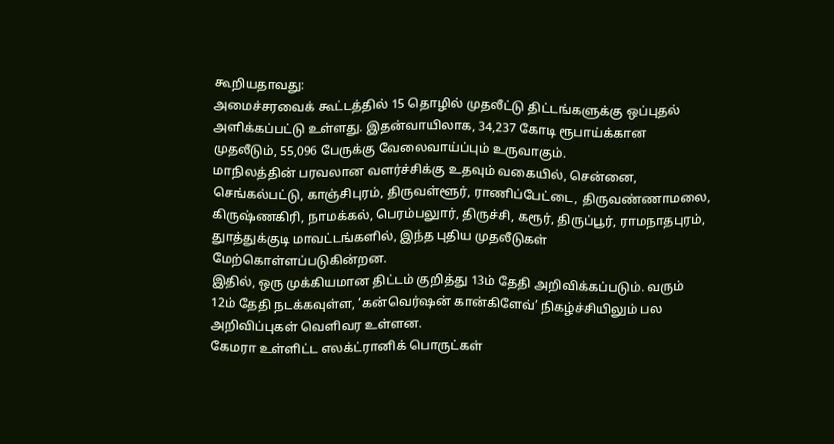கூறியதாவது:
அமைச்சரவைக் கூட்டத்தில் 15 தொழில் முதலீட்டு திட்டங்களுக்கு ஒப்புதல் அளிக்கப்பட்டு உள்ளது. இதன்வாயிலாக, 34,237 கோடி ரூபாய்க்கான முதலீடும், 55,096 பேருக்கு வேலைவாய்ப்பும் உருவாகும்.
மாநிலத்தின் பரவலான வளர்ச்சிக்கு உதவும் வகையில், சென்னை, செங்கல்பட்டு, காஞ்சிபுரம், திருவள்ளூர், ராணிப்பேட்டை, திருவண்ணாமலை, கிருஷ்ணகிரி, நாமக்கல், பெரம்பலுார், திருச்சி, கரூர், திருப்பூர், ராமநாதபுரம், துாத்துக்குடி மாவட்டங்களில், இந்த புதிய முதலீடுகள் மேற்கொள்ளப்படுகின்றன.
இதில், ஒரு முக்கியமான திட்டம் குறித்து 13ம் தேதி அறிவிக்கப்படும். வரும் 12ம் தேதி நடக்கவுள்ள, ‘கன்வெர்ஷன் கான்கிளேவ்’ நிகழ்ச்சியிலும் பல அறிவிப்புகள் வெளிவர உள்ளன.
கேமரா உள்ளிட்ட எலக்ட்ரானிக் பொருட்கள்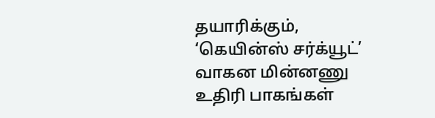தயாரிக்கும், ‘கெயின்ஸ் சர்க்யூட்’ வாகன மின்னணு உதிரி பாகங்கள்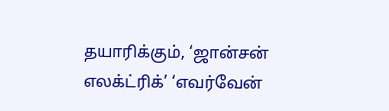தயாரிக்கும், ‘ஜான்சன் எலக்ட்ரிக்’ ‘எவர்வேன்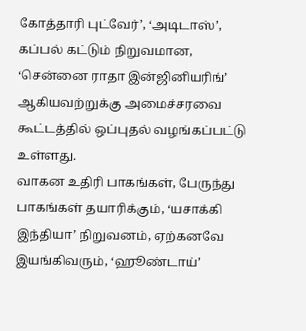கோத்தாரி புட்வேர்’, ‘அடிடாஸ்’, கப்பல் கட்டும் நிறுவமான, ‘சென்னை ராதா இன்ஜினியரிங்’ ஆகியவற்றுக்கு அமைச்சரவை கூட்டத்தில் ஒப்புதல் வழங்கப்பட்டு உள்ளது.
வாகன உதிரி பாகங்கள், பேருந்து பாகங்கள் தயாரிக்கும், ‘யசாக்கி இந்தியா’ நிறுவனம், ஏற்கனவே இயங்கிவரும், ‘ஹூண்டாய்’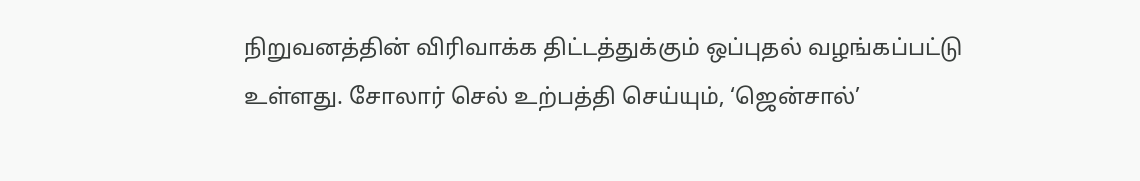நிறுவனத்தின் விரிவாக்க திட்டத்துக்கும் ஒப்புதல் வழங்கப்பட்டு உள்ளது. சோலார் செல் உற்பத்தி செய்யும், ‘ஜென்சால்’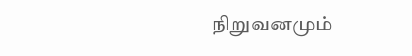நிறுவனமும்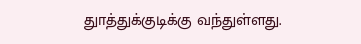துாத்துக்குடிக்கு வந்துள்ளது.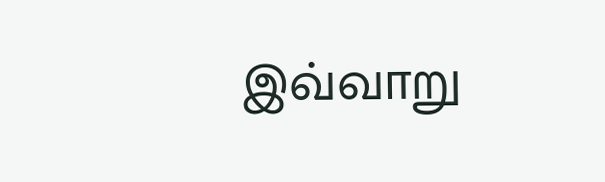இவ்வாறு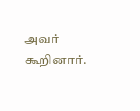அவர் கூறினார்.